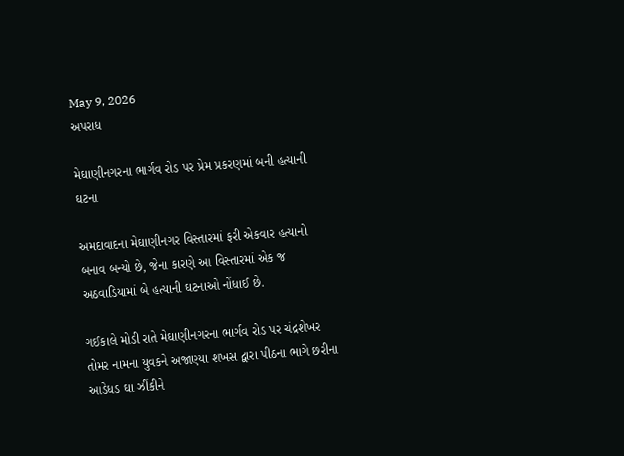May 9, 2026
અપરાધ

મેઘાણીનગરના ભાર્ગવ રોડ પર પ્રેમ પ્રકરણમાં બની હત્યાની ઘટના

અમદાવાદના મેઘાણીનગર વિસ્તારમાં ફરી એકવાર હત્યાનો બનાવ બન્યો છે, જેના કારણે આ વિસ્તારમાં એક જ અઠવાડિયામાં બે હત્યાની ઘટનાઓ નોંધાઈ છે.

ગઈકાલે મોડી રાતે મેઘાણીનગરના ભાર્ગવ રોડ પર ચંદ્રશેખર તોમર નામના યુવકને અજાણ્યા શખસ દ્વારા પીઠના ભાગે છરીના આડેધડ ઘા ઝીંકીને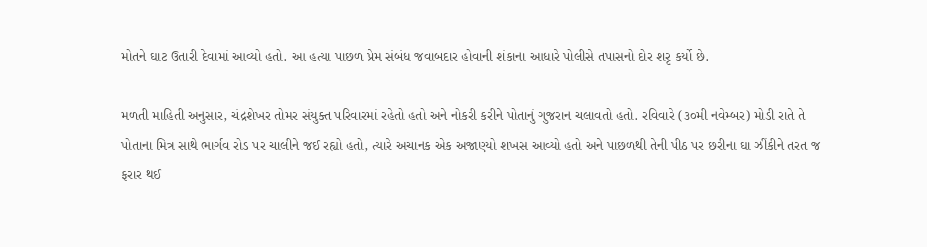મોતને ઘાટ ઉતારી દેવામાં આવ્યો હતો. આ હત્યા પાછળ પ્રેમ સંબંધ જવાબદાર હોવાની શંકાના આધારે પોલીસે તપાસનો દોર શરૃ કર્યો છે.

મળતી માહિતી અનુસાર, ચંદ્રશેખર તોમર સંયુક્ત પરિવારમાં રહેતો હતો અને નોકરી કરીને પોતાનું ગુજરાન ચલાવતો હતો. રવિવારે (૩૦મી નવેમ્બર) મોડી રાતે તે પોતાના મિત્ર સાથે ભાર્ગવ રોડ પર ચાલીને જઈ રહ્યો હતો, ત્યારે અચાનક એક અજાણ્યો શખસ આવ્યો હતો અને પાછળથી તેની પીઠ પર છરીના ઘા ઝીંકીને તરત જ ફરાર થઈ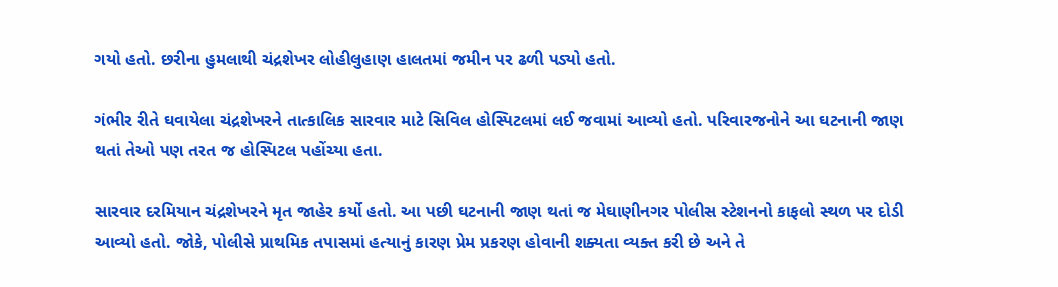ગયો હતો. છરીના હુમલાથી ચંદ્રશેખર લોહીલુહાણ હાલતમાં જમીન પર ઢળી પડ્યો હતો.

ગંભીર રીતે ઘવાયેલા ચંદ્રશેખરને તાત્કાલિક સારવાર માટે સિવિલ હોસ્પિટલમાં લઈ જવામાં આવ્યો હતો. પરિવારજનોને આ ઘટનાની જાણ થતાં તેઓ પણ તરત જ હોસ્પિટલ પહોંચ્યા હતા.

સારવાર દરમિયાન ચંદ્રશેખરને મૃત જાહેર કર્યો હતો. આ પછી ઘટનાની જાણ થતાં જ મેઘાણીનગર પોલીસ સ્ટેશનનો કાફલો સ્થળ પર દોડી આવ્યો હતો. જોકે, પોલીસે પ્રાથમિક તપાસમાં હત્યાનું કારણ પ્રેમ પ્રકરણ હોવાની શક્યતા વ્યક્ત કરી છે અને તે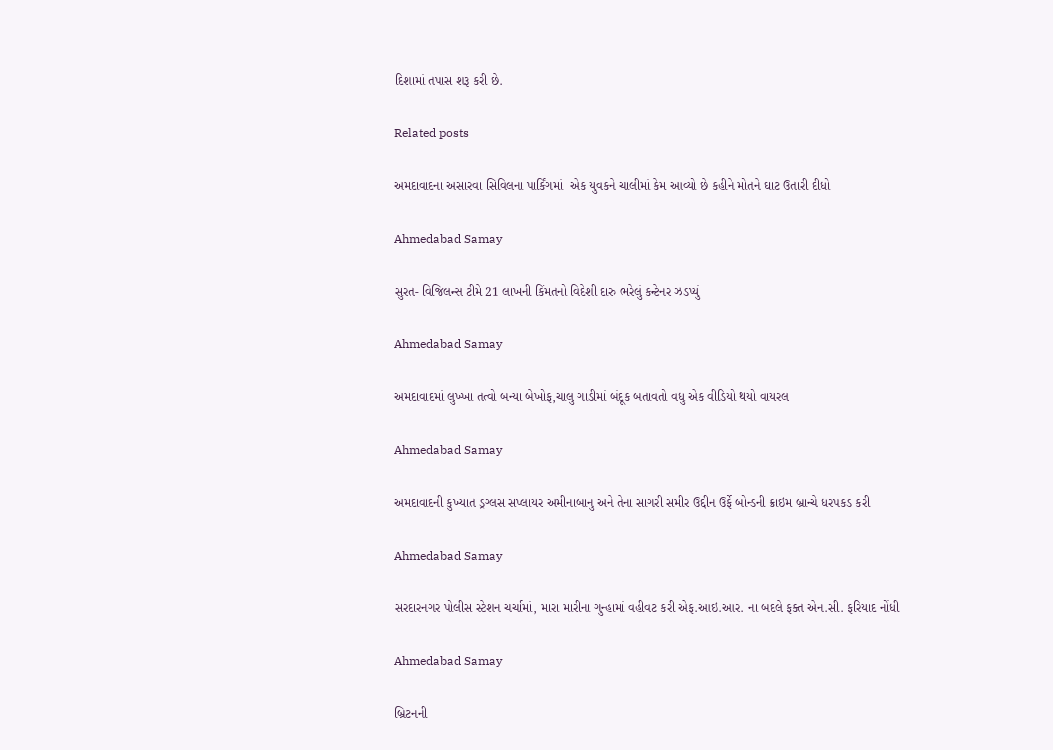દિશામાં તપાસ શરૂ કરી છે.

Related posts

અમદાવાદના અસારવા સિવિલના પાર્કિંગમાં  એક યુવકને ચાલીમાં કેમ આવ્યો છે કહીને મોતને ઘાટ ઉતારી દીધો

Ahmedabad Samay

સુરત- વિજિલન્સ ટીમે 21 લાખની કિંમતનો વિદેશી દારુ ભરેલું કન્ટેનર ઝડપ્યું

Ahmedabad Samay

અમદાવાદમાં લુખ્ખા તત્વો બન્યા બેખોફ,ચાલુ ગાડીમાં બંદૂક બતાવતો વધુ એક વીડિયો થયો વાયરલ

Ahmedabad Samay

અમદાવાદની કુખ્‍યાત ડ્રગ્‍લસ સપ્‍લાયર અમીનાબાનુ અને તેના સાગરી સમીર ઉદ્દીન ઉર્ફે બોન્‍ડની ક્રાઇમ બ્રાન્‍ચે ધરપકડ કરી

Ahmedabad Samay

સરદારનગર પોલીસ સ્ટેશન ચર્ચામાં, મારા મારીના ગુન્હામાં વહીવટ કરી એફ.આઇ.આર. ના બદલે ફક્ત એન.સી. ફરિયાદ નોંધી

Ahmedabad Samay

બ્રિટનની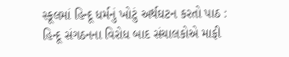સ્કૂલમાં હિન્દૂ ધર્મનું ખોટું અર્થઘટન કરતો પાઠ : હિન્દૂ સંગઠનના વિરોધ બાદ સંચાલકોએ માફી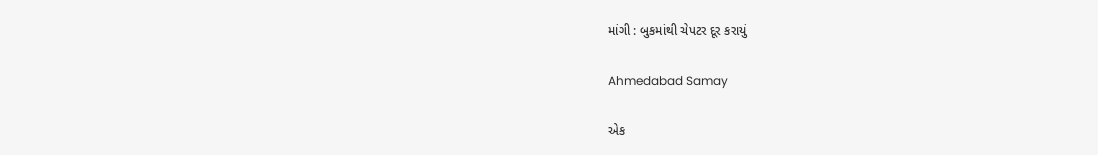માંગી : બુકમાંથી ચેપટર દૂર કરાયું

Ahmedabad Samay

એક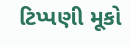ટિપ્પણી મૂકો